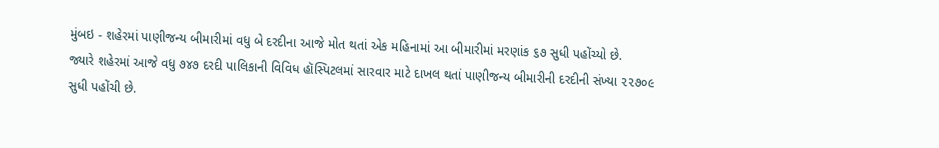મુંબઇ - શહેરમાં પાણીજન્ય બીમારીમાં વધુ બે દરદીના આજે મોત થતાં એક મહિનામાં આ બીમારીમાં મરણાંક ૬૭ સુધી પહોંચ્યો છે.
જ્યારે શહેરમાં આજે વધુ ૭૪૭ દરદી પાલિકાની વિવિધ હૉસ્પિટલમાં સારવાર માટે દાખલ થતાં પાણીજન્ય બીમારીની દરદીની સંખ્યા ૨૨૭૦૯ સુધી પહોંચી છે.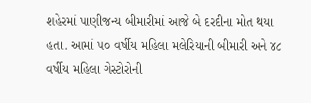શહેરમાં પાણીજન્ય બીમારીમાં આજે બે દરદીના મોત થયા હતા. આમાં ૫૦ વર્ષીય મહિલા મલેરિયાની બીમારી અને ૪૮ વર્ષીય મહિલા ગેસ્ટોરોની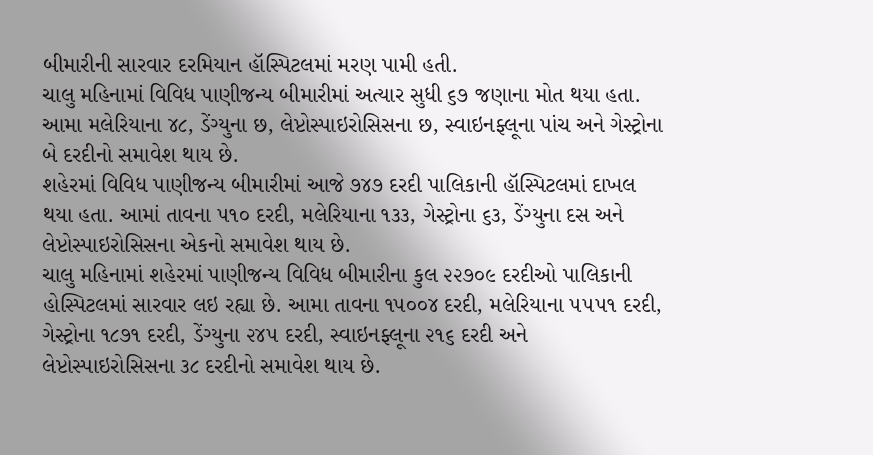બીમારીની સારવાર દરમિયાન હૉસ્પિટલમાં મરણ પામી હતી.
ચાલુ મહિનામાં વિવિધ પાણીજન્ય બીમારીમાં અત્યાર સુધી ૬૭ જણાના મોત થયા હતા. આમા મલેરિયાના ૪૮, ડેંગ્યુના છ, લેપ્ટોસ્પાઇરોસિસના છ, સ્વાઇનફ્લૂના પાંચ અને ગેસ્ટ્રોના બે દરદીનો સમાવેશ થાય છે.
શહેરમાં વિવિધ પાણીજન્ય બીમારીમાં આજે ૭૪૭ દરદી પાલિકાની હૉસ્પિટલમાં દાખલ થયા હતા. આમાં તાવના ૫૧૦ દરદી, મલેરિયાના ૧૩૩, ગેસ્ટ્રોના ૬૩, ડેંગ્યુના દસ અને લેપ્ટોસ્પાઇરોસિસના એકનો સમાવેશ થાય છે.
ચાલુ મહિનામાં શહેરમાં પાણીજન્ય વિવિધ બીમારીના કુલ ૨૨૭૦૯ દરદીઓ પાલિકાની હોસ્પિટલમાં સારવાર લઇ રહ્યા છે. આમા તાવના ૧૫૦૦૪ દરદી, મલેરિયાના ૫૫૫૧ દરદી, ગેસ્ટ્રોના ૧૮૭૧ દરદી, ડેંગ્યુના ૨૪૫ દરદી, સ્વાઇનફ્લૂના ૨૧૬ દરદી અને લેપ્ટોસ્પાઇરોસિસના ૩૮ દરદીનો સમાવેશ થાય છે.